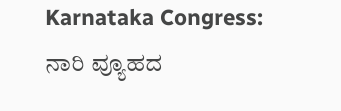Karnataka Congress: ನಾರಿ ವ್ಯೂಹದ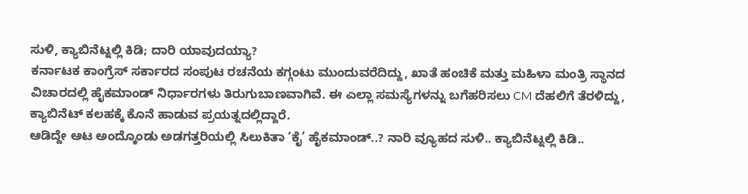ಸುಳಿ, ಕ್ಯಾಬಿನೆಟ್ನಲ್ಲಿ ಕಿಡಿ; ದಾರಿ ಯಾವುದಯ್ಯಾ?
ಕರ್ನಾಟಕ ಕಾಂಗ್ರೆಸ್ ಸರ್ಕಾರದ ಸಂಪುಟ ರಚನೆಯ ಕಗ್ಗಂಟು ಮುಂದುವರೆದಿದ್ದು, ಖಾತೆ ಹಂಚಿಕೆ ಮತ್ತು ಮಹಿಳಾ ಮಂತ್ರಿ ಸ್ಥಾನದ ವಿಚಾರದಲ್ಲಿ ಹೈಕಮಾಂಡ್ ನಿರ್ಧಾರಗಳು ತಿರುಗುಬಾಣವಾಗಿವೆ. ಈ ಎಲ್ಲಾ ಸಮಸ್ಯೆಗಳನ್ನು ಬಗೆಹರಿಸಲು CM ದೆಹಲಿಗೆ ತೆರಳಿದ್ದು, ಕ್ಯಾಬಿನೆಟ್ ಕಲಹಕ್ಕೆ ಕೊನೆ ಹಾಡುವ ಪ್ರಯತ್ನದಲ್ಲಿದ್ದಾರೆ.
ಆಡಿದ್ದೇ ಆಟ ಅಂದ್ಕೊಂಡು ಅಡಗತ್ತರಿಯಲ್ಲಿ ಸಿಲುಕಿತಾ ‘ಕೈ’ ಹೈಕಮಾಂಡ್..? ನಾರಿ ವ್ಯೂಹದ ಸುಳಿ.. ಕ್ಯಾಬಿನೆಟ್ನಲ್ಲಿ ಕಿಡಿ..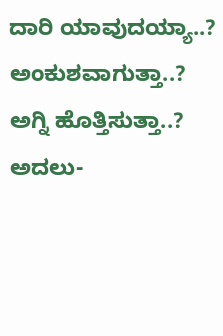ದಾರಿ ಯಾವುದಯ್ಯಾ..? ಅಂಕುಶವಾಗುತ್ತಾ..? ಅಗ್ನಿ ಹೊತ್ತಿಸುತ್ತಾ..? ಅದಲು-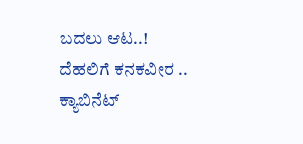ಬದಲು ಆಟ..! ದೆಹಲಿಗೆ ಕನಕವೀರ .. ಕ್ಯಾಬಿನೆಟ್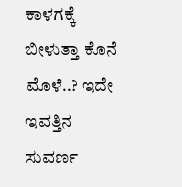ಕಾಳಗಕ್ಕೆ ಬೀಳುತ್ತಾ ಕೊನೆ ಮೊಳೆ..? ಇದೇ ಇವತ್ತಿನ ಸುವರ್ಣ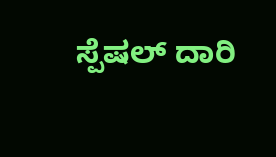ಸ್ಪೆಷಲ್ ದಾರಿ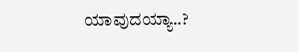ಯಾವುದಯ್ಯಾ..?